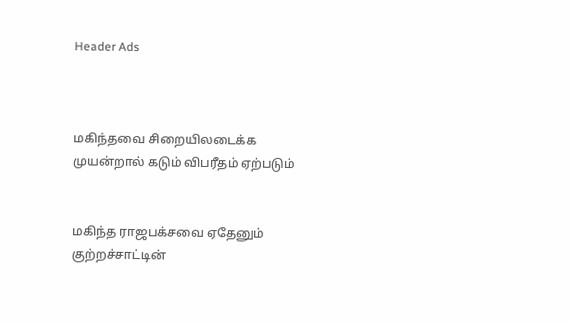Header Ads



மகிந்தவை சிறையிலடைக்க முயன்றால் கடும் விபரீதம் ஏற்படும்


மகிந்த ராஜபக்சவை ஏதேனும் குற்றச்சாட்டின்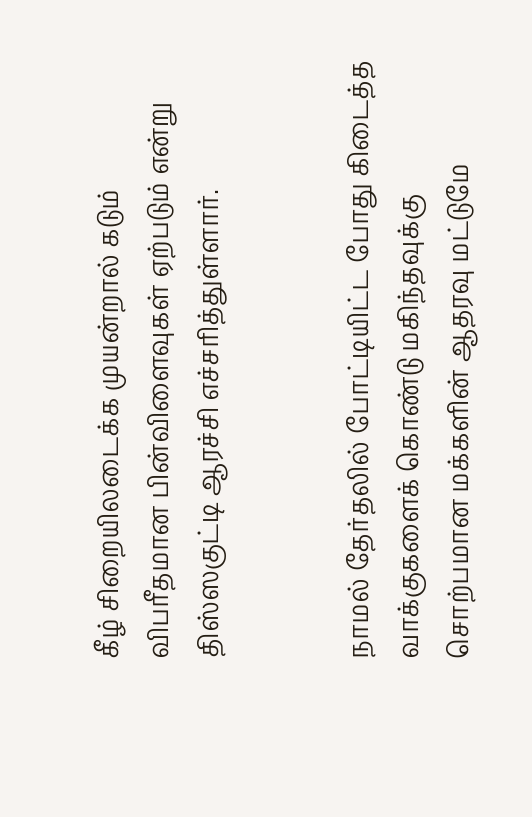கீழ் சிறையிலடைக்க முயன்றால் கடும் விபரீதமான பின்விளைவுகள் ஏற்படும் என்று திஸ்ஸகுட்டி ஆரச்சி எச்சரித்துள்ளார்.


நாமல் தேர்தலில் போட்டியிட்ட போது கிடைத்த வாக்குகளைக் கொண்டு மகிந்தவுக்கு சொற்பமான மக்களின் ஆதரவு மட்டுமே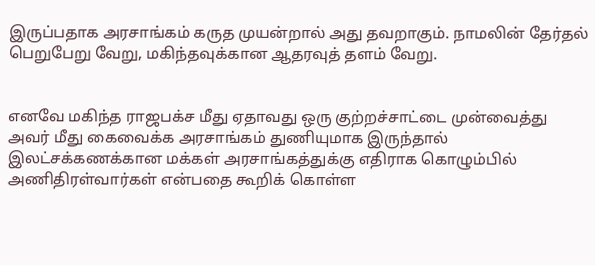இருப்பதாக அரசாங்கம் கருத முயன்றால் அது தவறாகும். நாமலின் தேர்தல் பெறுபேறு வேறு, மகிந்தவுக்கான ஆதரவுத் தளம் வேறு.


எனவே மகிந்த ராஜபக்ச மீது ஏதாவது ஒரு குற்றச்சாட்டை முன்வைத்து அவர் மீது கைவைக்க அரசாங்கம் துணியுமாக இருந்தால் இலட்சக்கணக்கான மக்கள் அரசாங்கத்துக்கு எதிராக கொழும்பில் அணிதிரள்வார்கள் என்பதை கூறிக் கொள்ள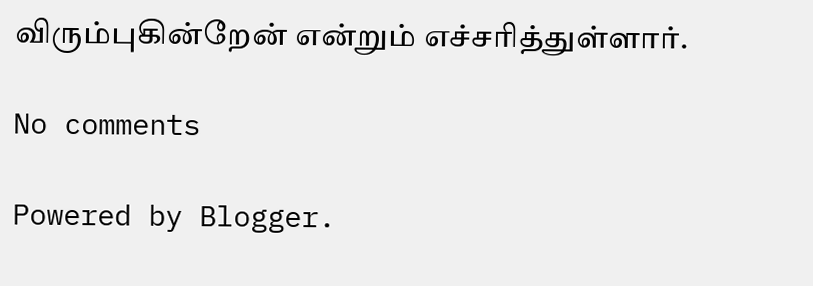விரும்புகின்றேன் என்றும் எச்சரித்துள்ளார்.

No comments

Powered by Blogger.